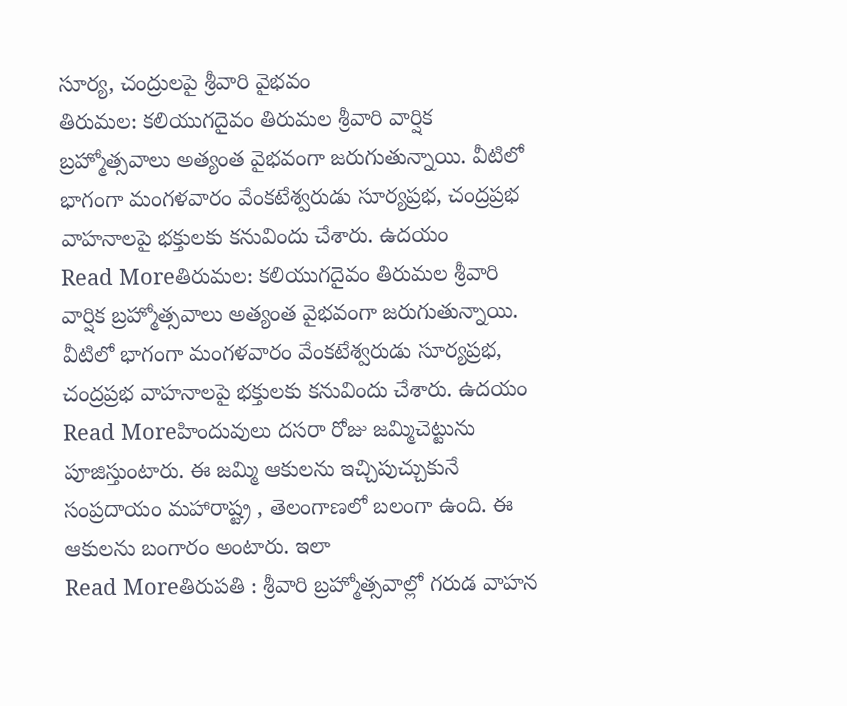సూర్య, చంద్రులపై శ్రీవారి వైభవం
తిరుమల: కలియుగదైవం తిరుమల శ్రీవారి వార్షిక బ్రహ్మోత్సవాలు అత్యంత వైభవంగా జరుగుతున్నాయి. వీటిలో భాగంగా మంగళవారం వేంకటేశ్వరుడు సూర్యప్రభ, చంద్రప్రభ వాహనాలపై భక్తులకు కనువిందు చేశారు. ఉదయం
Read Moreతిరుమల: కలియుగదైవం తిరుమల శ్రీవారి వార్షిక బ్రహ్మోత్సవాలు అత్యంత వైభవంగా జరుగుతున్నాయి. వీటిలో భాగంగా మంగళవారం వేంకటేశ్వరుడు సూర్యప్రభ, చంద్రప్రభ వాహనాలపై భక్తులకు కనువిందు చేశారు. ఉదయం
Read Moreహిందువులు దసరా రోజు జమ్మిచెట్టును పూజిస్తుంటారు. ఈ జమ్మి ఆకులను ఇచ్చిపుచ్చుకునే సంప్రదాయం మహారాష్ట్ర , తెలంగాణలో బలంగా ఉంది. ఈ ఆకులను బంగారం అంటారు. ఇలా
Read Moreతిరుపతి : శ్రీవారి బ్రహ్మోత్సవాల్లో గరుడ వాహన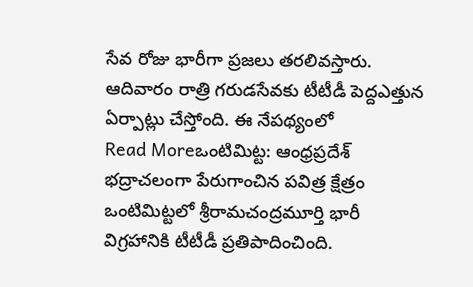సేవ రోజు భారీగా ప్రజలు తరలివస్తారు. ఆదివారం రాత్రి గరుడసేవకు టీటీడీ పెద్దఎత్తున ఏర్పాట్లు చేస్తోంది. ఈ నేపథ్యంలో
Read Moreఒంటిమిట్ట: ఆంధ్రప్రదేశ్ భద్రాచలంగా పేరుగాంచిన పవిత్ర క్షేత్రం ఒంటిమిట్టలో శ్రీరామచంద్రమూర్తి భారీ విగ్రహానికి టీటీడీ ప్రతిపాదించింది.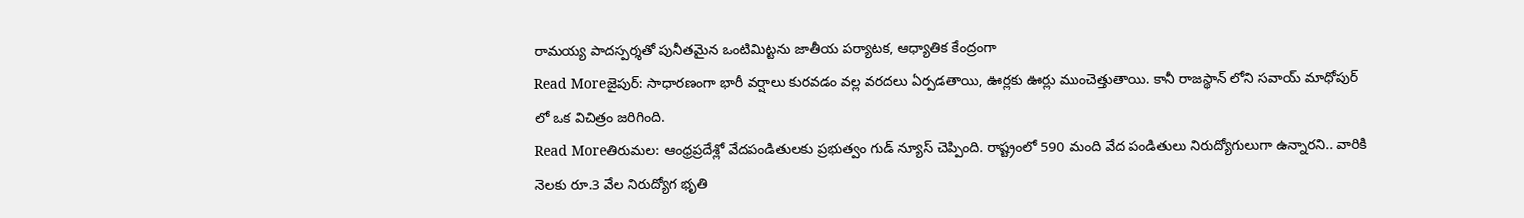రామయ్య పాదస్పర్శతో పునీతమైన ఒంటిమిట్టను జాతీయ పర్యాటక, ఆధ్యాతిక కేంద్రంగా
Read Moreజైపుర్: సాధారణంగా భారీ వర్షాలు కురవడం వల్ల వరదలు ఏర్పడతాయి, ఊర్లకు ఊర్లు ముంచెత్తుతాయి. కానీ రాజస్థాన్ లోని సవాయ్ మాధోపుర్ లో ఒక విచిత్రం జరిగింది.
Read Moreతిరుమల: ఆంధ్రప్రదేశ్లో వేదపండితులకు ప్రభుత్వం గుడ్ న్యూస్ చెప్పింది. రాష్ట్రంలో 590 మంది వేద పండితులు నిరుద్యోగులుగా ఉన్నారని.. వారికి నెలకు రూ.3 వేల నిరుద్యోగ భృతి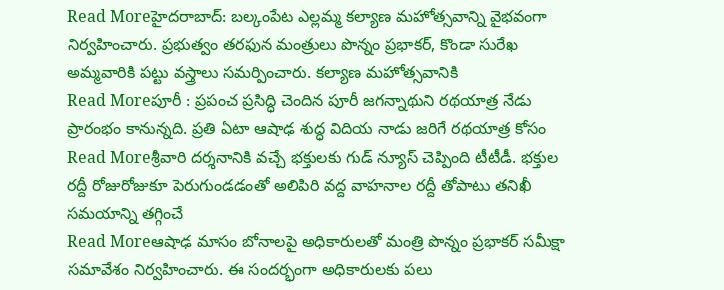Read Moreహైదరాబాద్: బల్కంపేట ఎల్లమ్మ కల్యాణ మహోత్సవాన్ని వైభవంగా నిర్వహించారు. ప్రభుత్వం తరఫున మంత్రులు పొన్నం ప్రభాకర్, కొండా సురేఖ అమ్మవారికి పట్టు వస్త్రాలు సమర్పించారు. కల్యాణ మహోత్సవానికి
Read Moreపూరీ : ప్రపంచ ప్రసిద్ధి చెందిన పూరీ జగన్నాథుని రథయాత్ర నేడు ప్రారంభం కానున్నది. ప్రతి ఏటా ఆషాఢ శుద్ధ విదియ నాడు జరిగే రథయాత్ర కోసం
Read Moreశ్రీవారి దర్శనానికి వచ్చే భక్తులకు గుడ్ న్యూస్ చెప్పింది టీటీడీ. భక్తుల రద్దీ రోజురోజుకూ పెరుగుండడంతో అలిపిరి వద్ద వాహనాల రద్దీ తోపాటు తనిఖీ సమయాన్ని తగ్గించే
Read Moreఆషాఢ మాసం బోనాలపై అధికారులతో మంత్రి పొన్నం ప్రభాకర్ సమీక్షా సమావేశం నిర్వహించారు. ఈ సందర్భంగా అధికారులకు పలు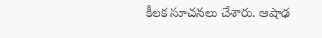కీలక సూచనలు చేశారు. ఆషాఢ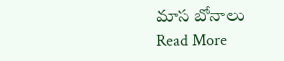మాస బోనాలు
Read More